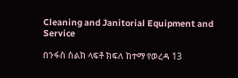Cleaning and Janitorial Equipment and Service

በንፋስ ስልክ ላፍቶ ክፍለ ከተማ የወረዳ 13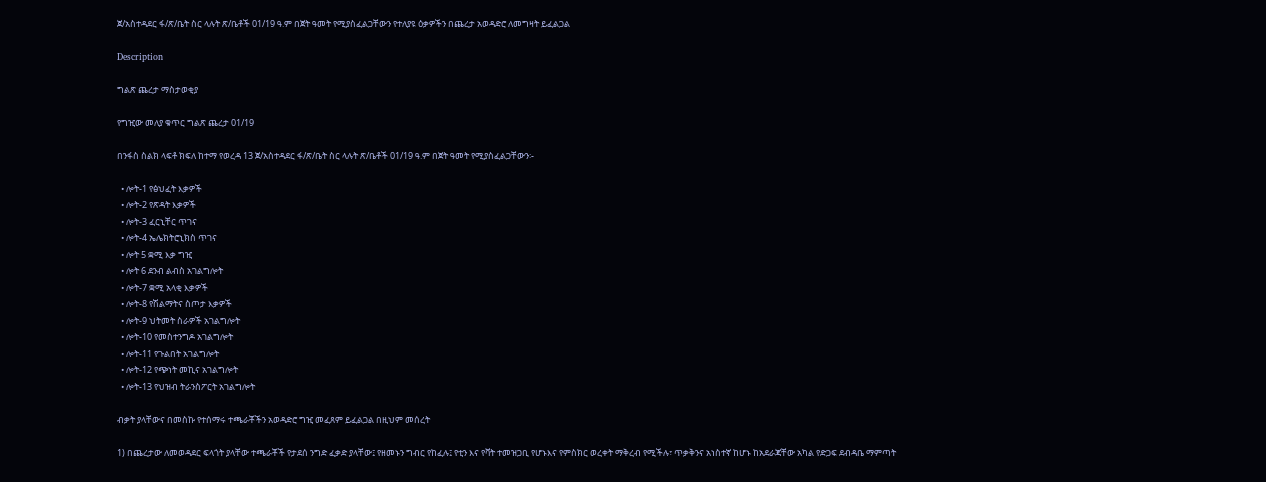ጀ/አስተዳደር ፋ/ጽ/ቤት ስር ላሉት ጽ/ቤቶች 01/19 ዓ.ም በጀት ዓመት የሚያስፈልጋቸውን የተለያዩ ዕቃዎችን በጨረታ አወዳድሮ ለመግዛት ይፈልጋል

Description

ግልጽ ጨረታ ማስታወቂያ

የግዢው መለያ ቁጥር ግልጽ ጨረታ 01/19

በንፋስ ስልክ ላፍቶ ክፍለ ከተማ የወረዳ 13 ጀ/አስተዳደር ፋ/ጽ/ቤት ስር ላሉት ጽ/ቤቶች 01/19 ዓ.ም በጀት ዓመት የሚያስፈልጋቸውን፡-

  • ሎት-1 የፅህፈት እቃዎች
  • ሎት-2 የጽዳት እቃዎች
  • ሎት-3 ፈርኒቸር ጥገና
  • ሎት-4 ኤሌክትሮኒክስ ጥገና
  • ሎት 5 ቋሚ እቃ ግዢ
  • ሎት 6 ደንብ ልብስ አገልግሎት
  • ሎት-7 ቋሚ አላቂ እቃዎች
  • ሎት-8 የሽልማትና ስጦታ እቃዎች
  • ሎት-9 ህትመት ስራዎች አገልግሎት
  • ሎት-10 የመስተንግዶ አገልግሎት
  • ሎት-11 የጉልበት አገልግሎት
  • ሎት-12 የጭነት መኪና አገልግሎት
  • ሎት-13 የህዝብ ትራንስፖርት አገልግሎት

ብቃት ያላቸውና በመስኩ የተሰማሩ ተጫራቾችን አወዳድሮ ግዢ መፈጸም ይፈልጋል በዚህም መሰረት

1) በጨረታው ለመወዳደር ፍላጎት ያላቸው ተጫራቾች የታደሰ ንግድ ፈቃድ ያላቸው፤ የዘመኑን ግብር የከፈሉ፤ የቲን እና የቫት ተመዝጋቢ የሆኑእና የምስክር ወረቀት ማቅረብ የሚችሉ፣ ጥቃቅንና አነስተኛ ከሆኑ ከአደራጃቸው አካል የድጋፍ ደብዳቤ ማምጣት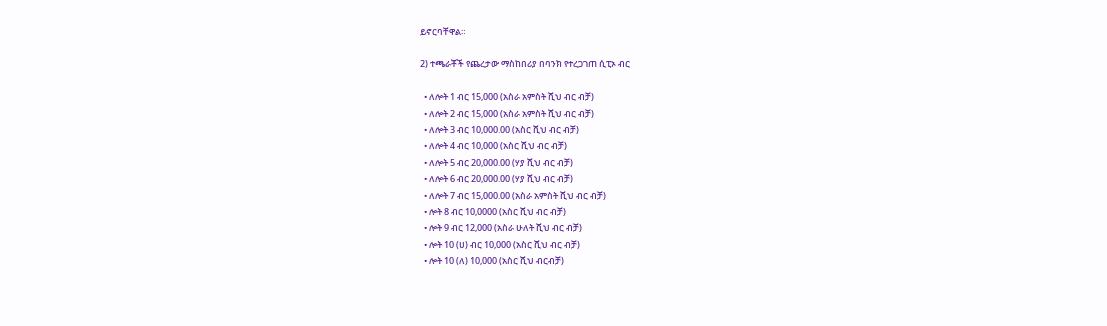ይኖርባቸዋል።

2) ተጫራቾች የጨረታው ማስከበሪያ በባንክ የተረጋገጠ ሲፒኦ ብር

  • ለሎት 1 ብር 15,000 (አስራ አምስት ሺህ ብር ብቻ)
  • ለሎት 2 ብር 15,000 (አስራ አምስት ሺህ ብር ብቻ)
  • ለሎት 3 ብር 10,000.00 (አስር ሺህ ብር ብቻ)
  • ለሎት 4 ብር 10,000 (አስር ሺህ ብር ብቻ)
  • ለሎት 5 ብር 20,000.00 (ሃያ ሺህ ብር ብቻ)
  • ለሎት 6 ብር 20,000.00 (ሃያ ሺህ ብር ብቻ)
  • ለሎት 7 ብር 15,000.00 (አስራ አምስት ሺህ ብር ብቻ)
  • ሎት 8 ብር 10,0000 (አስር ሺህ ብር ብቻ)
  • ሎት 9 ብር 12,000 (አስራ ሁለት ሺህ ብር ብቻ)
  • ሎት 10 (ሀ) ብር 10,000 (አስር ሺህ ብር ብቻ)
  • ሎት 10 (ለ) 10,000 (አስር ሺህ ብርብቻ)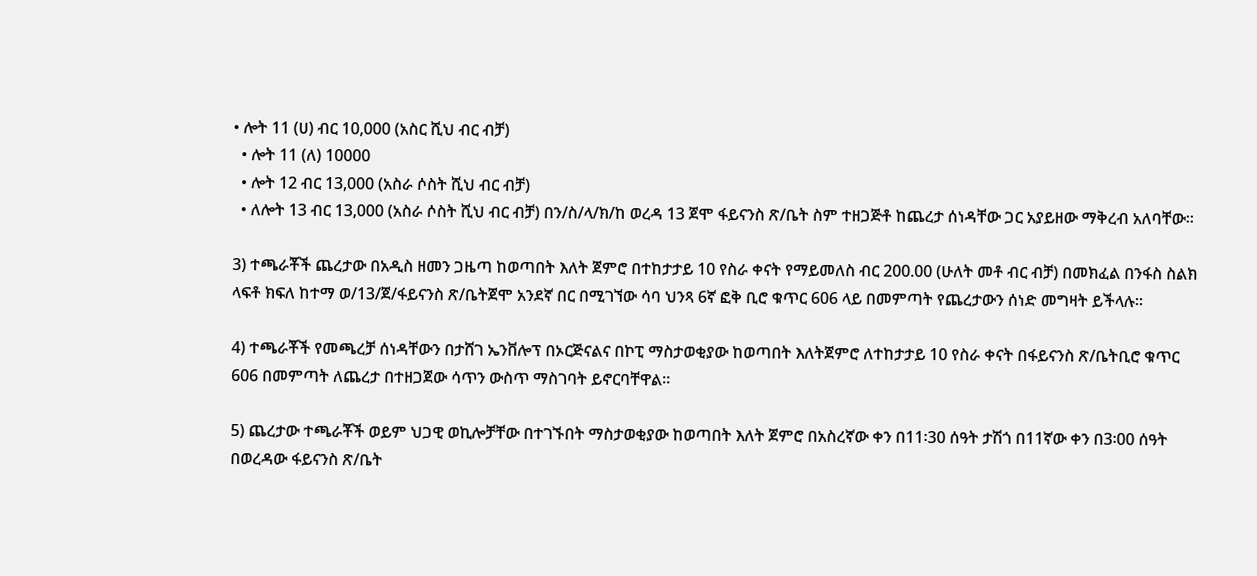• ሎት 11 (ሀ) ብር 10,000 (አስር ሺህ ብር ብቻ)
  • ሎት 11 (ለ) 10000
  • ሎት 12 ብር 13,000 (አስራ ሶስት ሺህ ብር ብቻ)
  • ለሎት 13 ብር 13,000 (አስራ ሶስት ሺህ ብር ብቻ) በን/ስ/ላ/ክ/ከ ወረዳ 13 ጀሞ ፋይናንስ ጽ/ቤት ስም ተዘጋጅቶ ከጨረታ ሰነዳቸው ጋር አያይዘው ማቅረብ አለባቸው።

3) ተጫራቾች ጨረታው በአዲስ ዘመን ጋዜጣ ከወጣበት እለት ጀምሮ በተከታታይ 10 የስራ ቀናት የማይመለስ ብር 200.00 (ሁለት መቶ ብር ብቻ) በመክፈል በንፋስ ስልክ ላፍቶ ክፍለ ከተማ ወ/13/ጀ/ፋይናንስ ጽ/ቤትጀሞ አንደኛ በር በሚገኘው ሳባ ህንጻ 6ኛ ፎቅ ቢሮ ቁጥር 606 ላይ በመምጣት የጨረታውን ሰነድ መግዛት ይችላሉ።

4) ተጫራቾች የመጫረቻ ሰነዳቸውን በታሸገ ኤንቨሎፕ በኦርጅናልና በኮፒ ማስታወቂያው ከወጣበት እለትጀምሮ ለተከታታይ 10 የስራ ቀናት በፋይናንስ ጽ/ቤትቢሮ ቁጥር 606 በመምጣት ለጨረታ በተዘጋጀው ሳጥን ውስጥ ማስገባት ይኖርባቸዋል።

5) ጨረታው ተጫራቾች ወይም ህጋዊ ወኪሎቻቸው በተገኙበት ማስታወቂያው ከወጣበት እለት ጀምሮ በአስረኛው ቀን በ11፡30 ሰዓት ታሽጎ በ11ኛው ቀን በ3፡00 ሰዓት በወረዳው ፋይናንስ ጽ/ቤት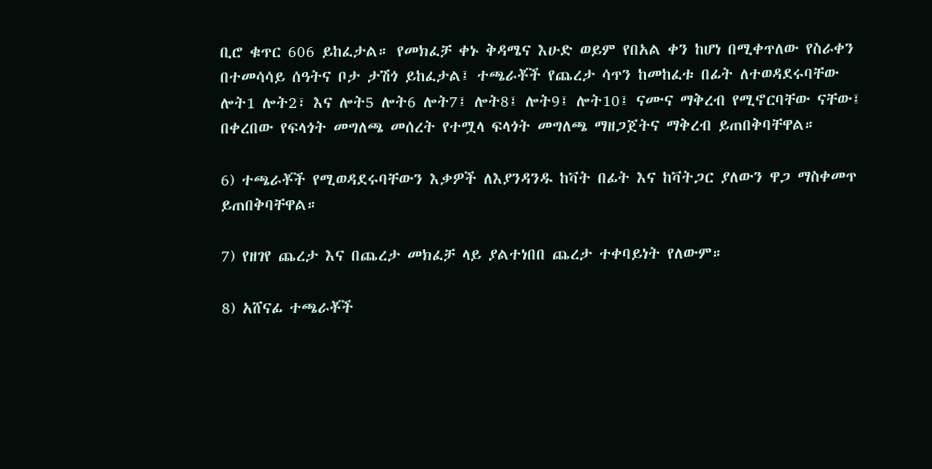ቢሮ ቁጥር 606 ይከፈታል። የመክፈቻ ቀኑ ቅዳሜና እሁድ ወይም የበአል ቀን ከሆነ በሚቀጥለው የስራቀን በተመሳሳይ ሰዓትና ቦታ ታሽጎ ይከፈታል፤ ተጫራቾች የጨረታ ሳጥን ከመከፈቱ በፊት ለተወዳደሩባቸው ሎት1 ሎት2፣ እና ሎት5 ሎት6 ሎት7፤ ሎት8፤ ሎት9፤ ሎት10፤ ናሙና ማቅረብ የሚኖርባቸው ናቸው፤ በቀረበው የፍላጎት መግለጫ መሰረት የተሟላ ፍላጎት መግለጫ ማዘጋጀትና ማቅረብ ይጠበቅባቸዋል።

6) ተጫራቾች የሚወዳደሩባቸውን እቃዎች ለእያንዳንዱ ከቫት በፊት እና ከቫትጋር ያለውን ዋጋ ማስቀመጥ ይጠበቅባቸዋል።

7) የዘገየ ጨረታ እና በጨረታ መክፈቻ ላይ ያልተነበበ ጨረታ ተቀባይነት የለውም።

8) አሸናፊ ተጫራቾች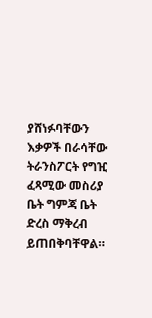ያሸነፉባቸውን እቃዎች በራሳቸው ትራንስፖርት የግዢ ፈጻሚው መስሪያ ቤት ግምጃ ቤት ድረስ ማቅረብ ይጠበቅባቸዋል።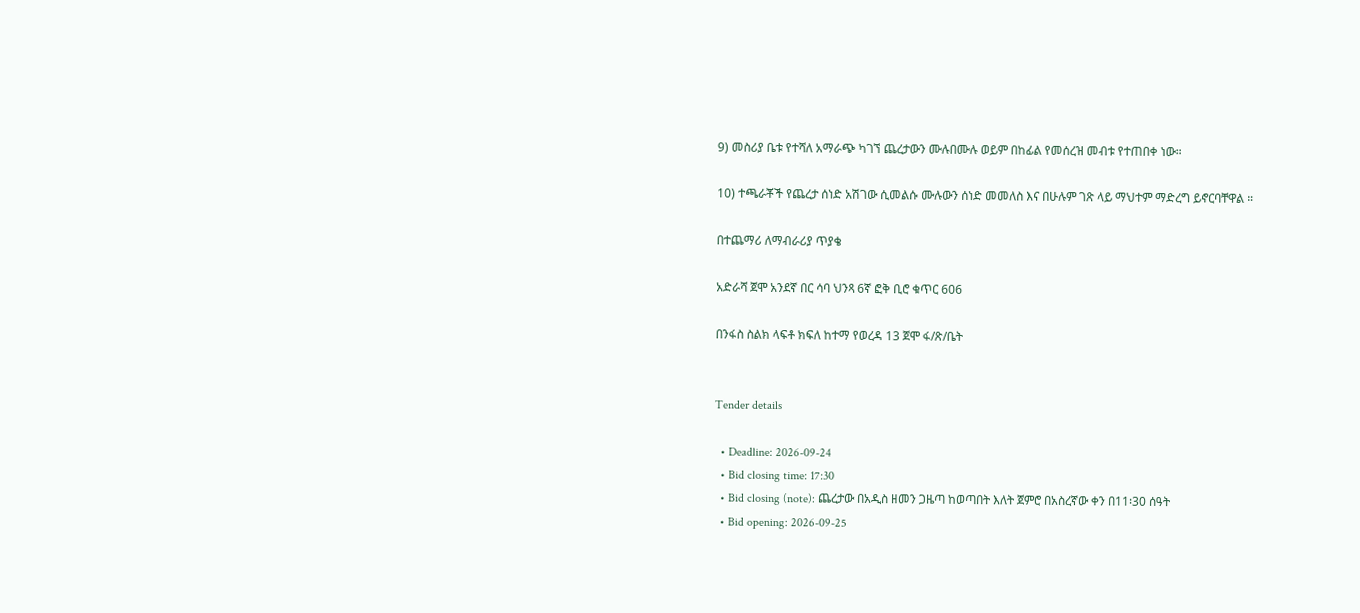9) መስሪያ ቤቱ የተሻለ አማራጭ ካገኘ ጨረታውን ሙሉበሙሉ ወይም በከፊል የመሰረዝ መብቱ የተጠበቀ ነው።

10) ተጫራቾች የጨረታ ሰነድ አሽገው ሲመልሱ ሙሉውን ሰነድ መመለስ እና በሁሉም ገጽ ላይ ማህተም ማድረግ ይኖርባቸዋል ።

በተጨማሪ ለማብራሪያ ጥያቄ

አድራሻ ጀሞ አንደኛ በር ሳባ ህንጻ 6ኛ ፎቅ ቢሮ ቁጥር 606

በንፋስ ስልክ ላፍቶ ክፍለ ከተማ የወረዳ 13 ጀሞ ፋ/ጽ/ቤት


Tender details

  • Deadline: 2026-09-24
  • Bid closing time: 17:30
  • Bid closing (note): ጨረታው በአዲስ ዘመን ጋዜጣ ከወጣበት እለት ጀምሮ በአስረኛው ቀን በ11፡30 ሰዓት
  • Bid opening: 2026-09-25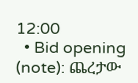12:00
  • Bid opening (note): ጨረታው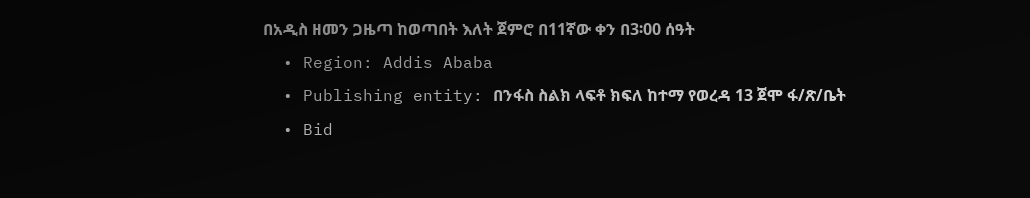በአዲስ ዘመን ጋዜጣ ከወጣበት እለት ጀምሮ በ11ኛው ቀን በ3፡00 ሰዓት
  • Region: Addis Ababa
  • Publishing entity: በንፋስ ስልክ ላፍቶ ክፍለ ከተማ የወረዳ 13 ጀሞ ፋ/ጽ/ቤት
  • Bid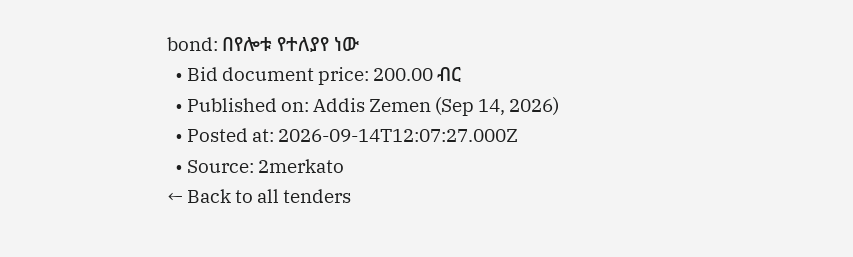bond: በየሎቱ የተለያየ ነው
  • Bid document price: 200.00 ብር
  • Published on: Addis Zemen (Sep 14, 2026)
  • Posted at: 2026-09-14T12:07:27.000Z
  • Source: 2merkato
← Back to all tenders